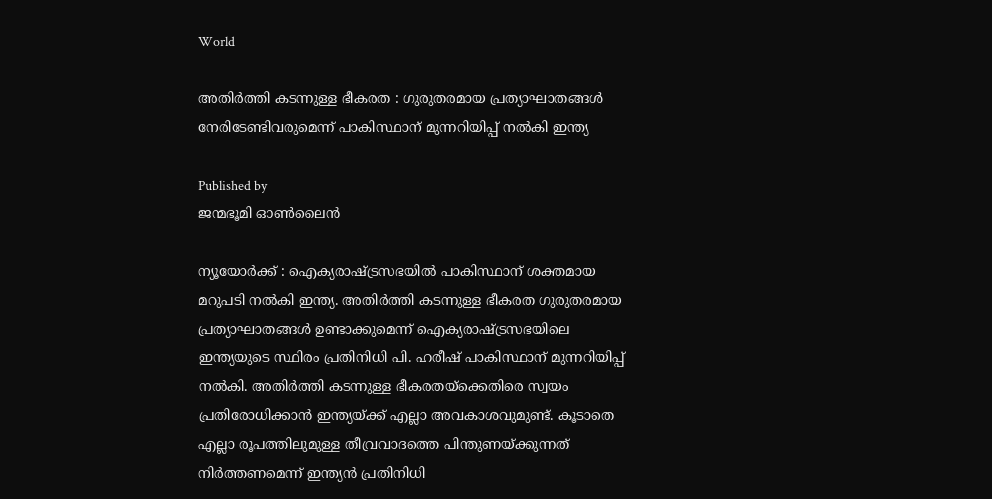World

അതിർത്തി കടന്നുള്ള ഭീകരത : ഗുരുതരമായ പ്രത്യാഘാതങ്ങൾ നേരിടേണ്ടിവരുമെന്ന് പാകിസ്ഥാന് മുന്നറിയിപ്പ് നൽകി ഇന്ത്യ

Published by
ജന്മഭൂമി ഓണ്‍ലൈന്‍

ന്യൂയോർക്ക് : ഐക്യരാഷ്‌ട്രസഭയിൽ പാകിസ്ഥാന് ശക്തമായ മറുപടി നൽകി ഇന്ത്യ. അതിർത്തി കടന്നുള്ള ഭീകരത ഗുരുതരമായ പ്രത്യാഘാതങ്ങൾ ഉണ്ടാക്കുമെന്ന് ഐക്യരാഷ്‌ട്രസഭയിലെ ഇന്ത്യയുടെ സ്ഥിരം പ്രതിനിധി പി. ഹരീഷ് പാകിസ്ഥാന് മുന്നറിയിപ്പ് നൽകി. അതിർത്തി കടന്നുള്ള ഭീകരതയ്‌ക്കെതിരെ സ്വയം പ്രതിരോധിക്കാൻ ഇന്ത്യയ്‌ക്ക് എല്ലാ അവകാശവുമുണ്ട്. കൂടാതെ എല്ലാ രൂപത്തിലുമുള്ള തീവ്രവാദത്തെ പിന്തുണയ്‌ക്കുന്നത് നിർത്തണമെന്ന് ഇന്ത്യൻ പ്രതിനിധി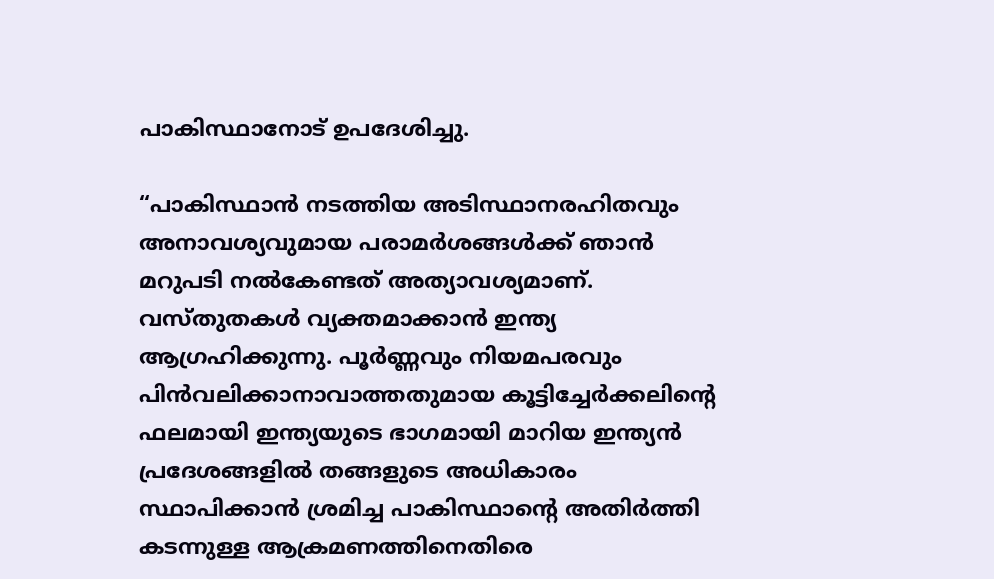പാകിസ്ഥാനോട് ഉപദേശിച്ചു.

“പാകിസ്ഥാൻ നടത്തിയ അടിസ്ഥാനരഹിതവും അനാവശ്യവുമായ പരാമർശങ്ങൾക്ക് ഞാൻ മറുപടി നൽകേണ്ടത് അത്യാവശ്യമാണ്. വസ്തുതകൾ വ്യക്തമാക്കാൻ ഇന്ത്യ ആഗ്രഹിക്കുന്നു. പൂർണ്ണവും നിയമപരവും പിൻവലിക്കാനാവാത്തതുമായ കൂട്ടിച്ചേർക്കലിന്റെ ഫലമായി ഇന്ത്യയുടെ ഭാഗമായി മാറിയ ഇന്ത്യൻ പ്രദേശങ്ങളിൽ തങ്ങളുടെ അധികാരം സ്ഥാപിക്കാൻ ശ്രമിച്ച പാകിസ്ഥാന്റെ അതിർത്തി കടന്നുള്ള ആക്രമണത്തിനെതിരെ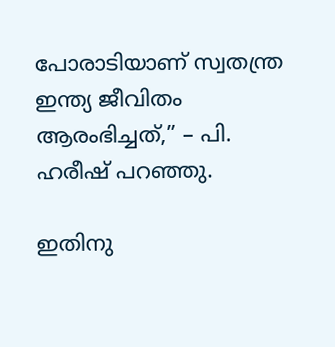പോരാടിയാണ് സ്വതന്ത്ര ഇന്ത്യ ജീവിതം ആരംഭിച്ചത്,” – പി. ഹരീഷ് പറഞ്ഞു.

ഇതിനു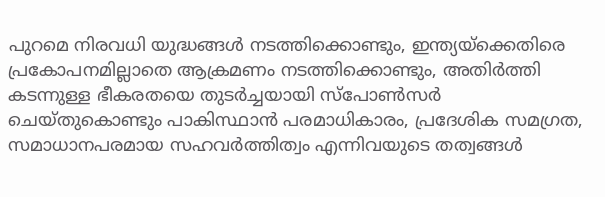പുറമെ നിരവധി യുദ്ധങ്ങൾ നടത്തിക്കൊണ്ടും, ഇന്ത്യയ്‌ക്കെതിരെ പ്രകോപനമില്ലാതെ ആക്രമണം നടത്തിക്കൊണ്ടും, അതിർത്തി കടന്നുള്ള ഭീകരതയെ തുടർച്ചയായി സ്‌പോൺസർ ചെയ്തുകൊണ്ടും പാകിസ്ഥാൻ പരമാധികാരം, പ്രദേശിക സമഗ്രത, സമാധാനപരമായ സഹവർത്തിത്വം എന്നിവയുടെ തത്വങ്ങൾ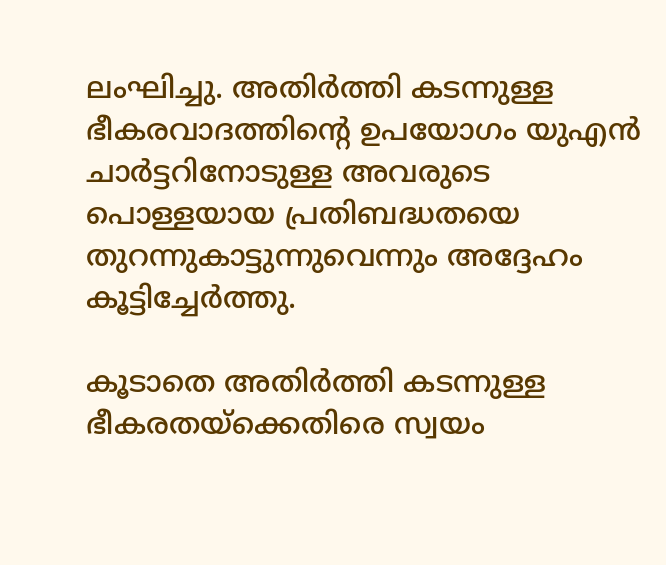ലംഘിച്ചു. അതിർത്തി കടന്നുള്ള ഭീകരവാദത്തിന്റെ ഉപയോഗം യുഎൻ ചാർട്ടറിനോടുള്ള അവരുടെ പൊള്ളയായ പ്രതിബദ്ധതയെ തുറന്നുകാട്ടുന്നുവെന്നും അദ്ദേഹം കൂട്ടിച്ചേർത്തു.

കൂടാതെ അതിർത്തി കടന്നുള്ള ഭീകരതയ്‌ക്കെതിരെ സ്വയം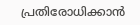പ്രതിരോധിക്കാൻ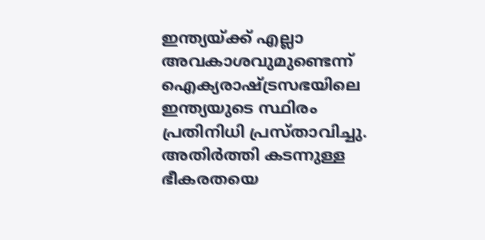ഇന്ത്യയ്‌ക്ക് എല്ലാ അവകാശവുമുണ്ടെന്ന് ഐക്യരാഷ്‌ട്രസഭയിലെ ഇന്ത്യയുടെ സ്ഥിരം പ്രതിനിധി പ്രസ്താവിച്ചു. അതിർത്തി കടന്നുള്ള ഭീകരതയെ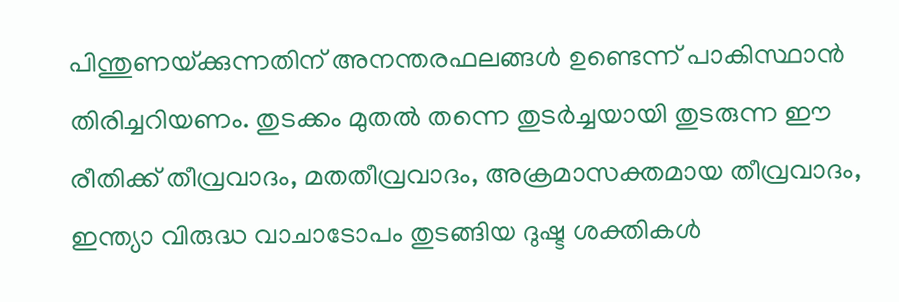പിന്തുണയ്‌ക്കുന്നതിന് അനന്തരഫലങ്ങൾ ഉണ്ടെന്ന് പാകിസ്ഥാൻ തിരിച്ചറിയണം. തുടക്കം മുതൽ തന്നെ തുടർച്ചയായി തുടരുന്ന ഈ രീതിക്ക് തീവ്രവാദം, മതതീവ്രവാദം, അക്രമാസക്തമായ തീവ്രവാദം, ഇന്ത്യാ വിരുദ്ധ വാചാടോപം തുടങ്ങിയ ദുഷ്ട ശക്തികൾ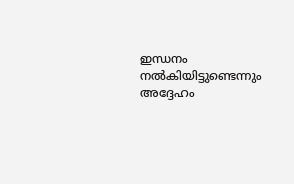ഇന്ധനം നൽകിയിട്ടുണ്ടെന്നും അദ്ദേഹം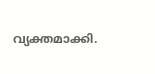വ്യക്തമാക്കി.